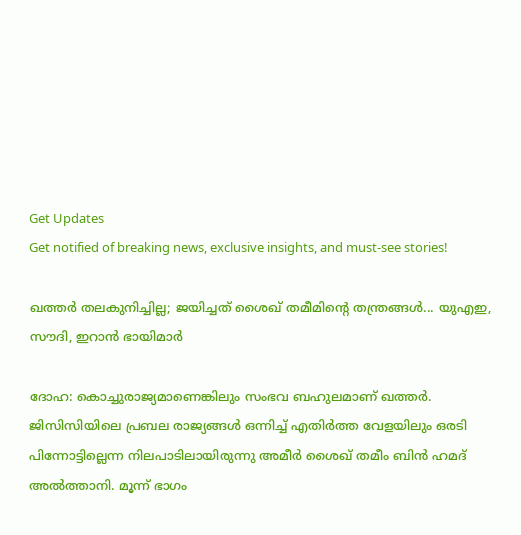Get Updates
Get notified of breaking news, exclusive insights, and must-see stories!

ഖത്തര്‍ തലകുനിച്ചില്ല; ജയിച്ചത് ശൈഖ് തമീമിന്റെ തന്ത്രങ്ങള്‍... യുഎഇ, സൗദി, ഇറാന്‍ ഭായിമാര്‍

ദോഹ: കൊച്ചുരാജ്യമാണെങ്കിലും സംഭവ ബഹുലമാണ് ഖത്തര്‍. ജിസിസിയിലെ പ്രബല രാജ്യങ്ങള്‍ ഒന്നിച്ച് എതിര്‍ത്ത വേളയിലും ഒരടി പിന്നോട്ടില്ലെന്ന നിലപാടിലായിരുന്നു അമീര്‍ ശൈഖ് തമീം ബിന്‍ ഹമദ് അല്‍ത്താനി. മൂന്ന് ഭാഗം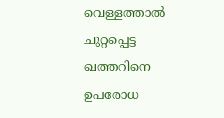വെള്ളത്താല്‍ ചുറ്റപ്പെട്ട ഖത്തറിനെ ഉപരോധ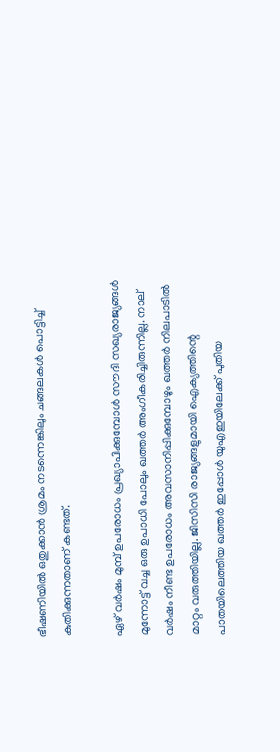ഭീഷണിയില്‍ ഒതുക്കാന്‍ ശ്രമം നടന്നെങ്കിലും ചങ്ങലകള്‍ പൊട്ടിച്ച് കുതിക്കുന്നതാണ് കണ്ടത്.

ഏഴ് വര്‍ഷം മുമ്പ് ഉപരോധം പ്രഖ്യാപിക്കുമ്പോള്‍ സൗദി സഖ്യരാജ്യങ്ങള്‍ മുന്നോട്ട് വച്ച ഒരു ഉപാധി പോലും ഖത്തര്‍ അംഗീകരിച്ചിരുന്നില്ല. നാല് വര്‍ഷം നീണ്ട ഉപരോധം അവസാനിപ്പിക്കുമ്പോഴും ഖത്തര്‍ നിലപാടില്‍ മാറ്റം വരുത്തിയില്ല. ജിസിസി രാജ്യങ്ങളുമായി ഐക്യത്തിന്റെ പാതയിലെത്തിയ ഖത്തര്‍ ഇപ്പോള്‍ യുഎഇയിലേക്ക് പുതിയ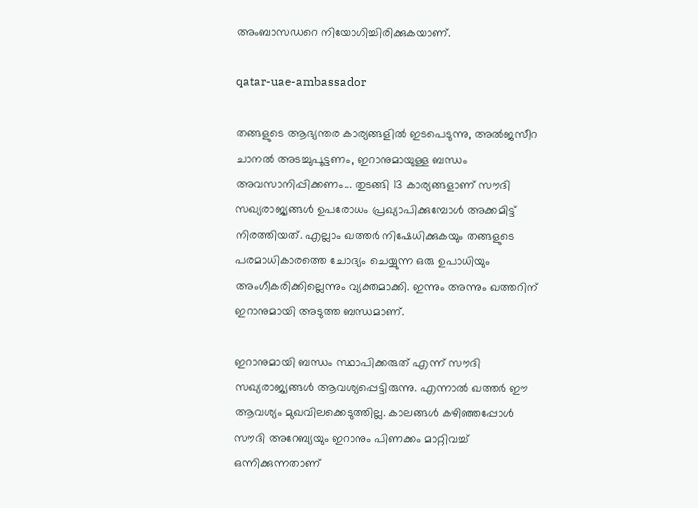അംബാസഡറെ നിയോഗിച്ചിരിക്കുകയാണ്.

qatar-uae-ambassador

തങ്ങളുടെ ആഭ്യന്തര കാര്യങ്ങളില്‍ ഇടപെടുന്നു, അല്‍ജസീറ ചാനല്‍ അടച്ചുപൂട്ടണം, ഇറാനുമായുള്ള ബന്ധം അവസാനിപ്പിക്കണം... തുടങ്ങി 13 കാര്യങ്ങളാണ് സൗദി സഖ്യരാജ്യങ്ങള്‍ ഉപരോധം പ്രഖ്യാപിക്കുമ്പോള്‍ അക്കമിട്ട് നിരത്തിയത്. എല്ലാം ഖത്തര്‍ നിഷേധിക്കുകയും തങ്ങളുടെ പരമാധികാരത്തെ ചോദ്യം ചെയ്യുന്ന ഒരു ഉപാധിയും അംഗീകരിക്കില്ലെന്നും വ്യക്തമാക്കി. ഇന്നും അന്നും ഖത്തറിന് ഇറാനുമായി അടുത്ത ബന്ധമാണ്.

ഇറാനുമായി ബന്ധം സ്ഥാപിക്കരുത് എന്ന് സൗദി സഖ്യരാജ്യങ്ങള്‍ ആവശ്യപ്പെട്ടിരുന്നു. എന്നാല്‍ ഖത്തര്‍ ഈ ആവശ്യം മുഖവിലക്കെടുത്തില്ല. കാലങ്ങള്‍ കഴിഞ്ഞപ്പോള്‍ സൗദി അറേബ്യയും ഇറാനും പിണക്കം മാറ്റിവച്ച് ഒന്നിക്കുന്നതാണ്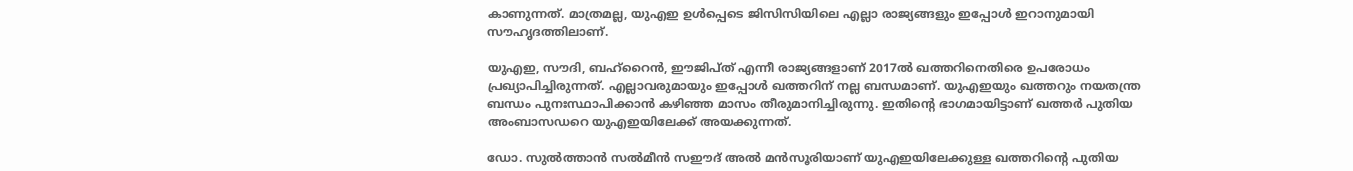കാണുന്നത്. മാത്രമല്ല, യുഎഇ ഉള്‍പ്പെടെ ജിസിസിയിലെ എല്ലാ രാജ്യങ്ങളും ഇപ്പോള്‍ ഇറാനുമായി സൗഹൃദത്തിലാണ്.

യുഎഇ, സൗദി, ബഹ്‌റൈന്‍, ഈജിപ്ത് എന്നീ രാജ്യങ്ങളാണ് 2017ല്‍ ഖത്തറിനെതിരെ ഉപരോധം പ്രഖ്യാപിച്ചിരുന്നത്. എല്ലാവരുമായും ഇപ്പോള്‍ ഖത്തറിന് നല്ല ബന്ധമാണ്. യുഎഇയും ഖത്തറും നയതന്ത്ര ബന്ധം പുനഃസ്ഥാപിക്കാന്‍ കഴിഞ്ഞ മാസം തീരുമാനിച്ചിരുന്നു. ഇതിന്റെ ഭാഗമായിട്ടാണ് ഖത്തര്‍ പുതിയ അംബാസഡറെ യുഎഇയിലേക്ക് അയക്കുന്നത്.

ഡോ. സുല്‍ത്താന്‍ സല്‍മീന്‍ സഈദ് അല്‍ മന്‍സൂരിയാണ് യുഎഇയിലേക്കുള്ള ഖത്തറിന്റെ പുതിയ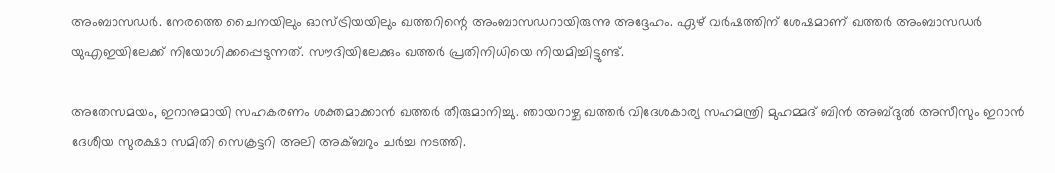അംബാസഡര്‍. നേരത്തെ ചൈനയിലും ഓസ്ട്രിയയിലും ഖത്തറിന്റെ അംബാസഡറായിരുന്നു അദ്ദേഹം. ഏഴ് വര്‍ഷത്തിന് ശേഷമാണ് ഖത്തര്‍ അംബാസഡര്‍ യുഎഇയിലേക്ക് നിയോഗിക്കപ്പെടുന്നത്. സൗദിയിലേക്കും ഖത്തര്‍ പ്രതിനിധിയെ നിയമിച്ചിട്ടുണ്ട്.

അതേസമയം, ഇറാനുമായി സഹകരണം ശക്തമാക്കാന്‍ ഖത്തര്‍ തീരുമാനിച്ചു. ഞായറാഴ്ച ഖത്തര്‍ വിദേശകാര്യ സഹമന്ത്രി മുഹമ്മദ് ബിന്‍ അബ്ദുല്‍ അസീസും ഇറാന്‍ ദേശീയ സുരക്ഷാ സമിതി സെക്രട്ടറി അലി അക്ബറും ചര്‍ച്ച നടത്തി.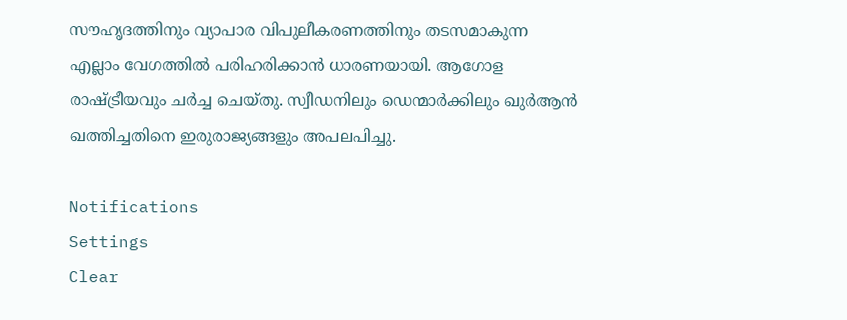സൗഹൃദത്തിനും വ്യാപാര വിപുലീകരണത്തിനും തടസമാകുന്ന എല്ലാം വേഗത്തില്‍ പരിഹരിക്കാന്‍ ധാരണയായി. ആഗോള രാഷ്ട്രീയവും ചര്‍ച്ച ചെയ്തു. സ്വീഡനിലും ഡെന്മാര്‍ക്കിലും ഖുര്‍ആന്‍ ഖത്തിച്ചതിനെ ഇരുരാജ്യങ്ങളും അപലപിച്ചു.

Notifications
Settings
Clear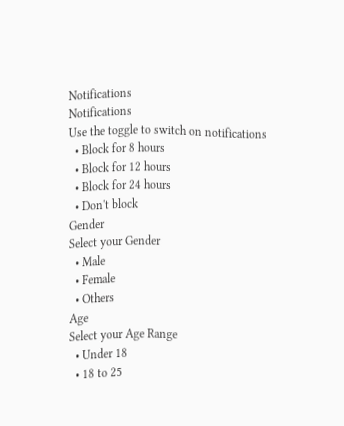Notifications
Notifications
Use the toggle to switch on notifications
  • Block for 8 hours
  • Block for 12 hours
  • Block for 24 hours
  • Don't block
Gender
Select your Gender
  • Male
  • Female
  • Others
Age
Select your Age Range
  • Under 18
  • 18 to 25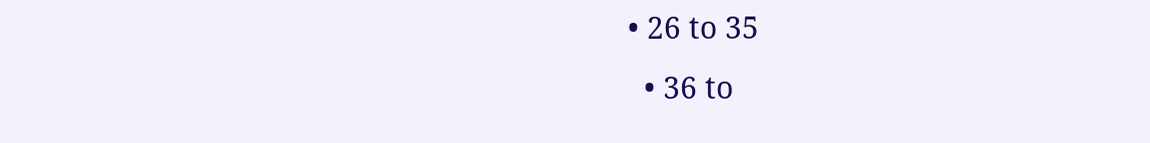• 26 to 35
  • 36 to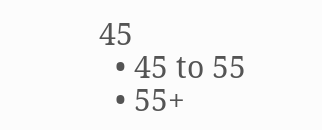45
  • 45 to 55
  • 55+